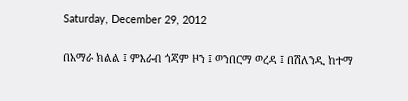Saturday, December 29, 2012

በአማራ ክልል ፤ ምእራብ ጎጃም ዞን ፤ ወንበርማ ወረዳ ፤ በሽለንዲ ከተማ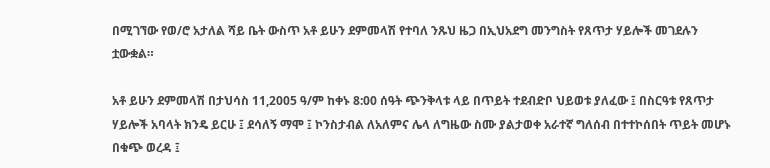በሚገኘው የወ/ሮ አታለል ሻይ ቤት ውስጥ አቶ ይሁን ደምመላሽ የተባለ ንጹህ ዜጋ በኢህአደግ መንግስት የጸጥታ ሃይሎች መገደሉን ቷውቋል።

አቶ ይሁን ደምመላሽ በታህሳስ 11,2005 ዓ/ም ከቀኑ 8:00 ሰዓት ጭንቅላቱ ላይ በጥይት ተደብድቦ ህይወቱ ያለፈው ፤ በስርዓቱ የጸጥታ ሃይሎች አባላት ክንዴ ይርሁ ፤ ደሳለኝ ማሞ ፤ ኮንስታብል ለአለምና ሌላ ለግዜው ስሙ ያልታወቀ አራተኛ ግለሰብ በተተኮሰበት ጥይት መሆኑ በቁጭ ወረዳ ፤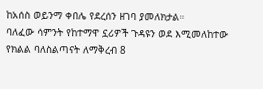ከአሰስ ወይንማ ቀበሌ የደረሰን ዘገባ ያመለክታል።
ባለፈው ሳምንት የከተማዋ ኗሪዎች ጉዳዩን ወደ እሚመለከተው የክልል ባለስልጣናት ለማቅረብ 8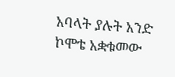አባላት ያሉት አንድ ኮሞቴ አቋቁመው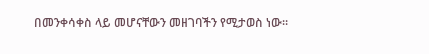በመንቀሳቀስ ላይ መሆናቸውን መዘገባችን የሚታወስ ነው።